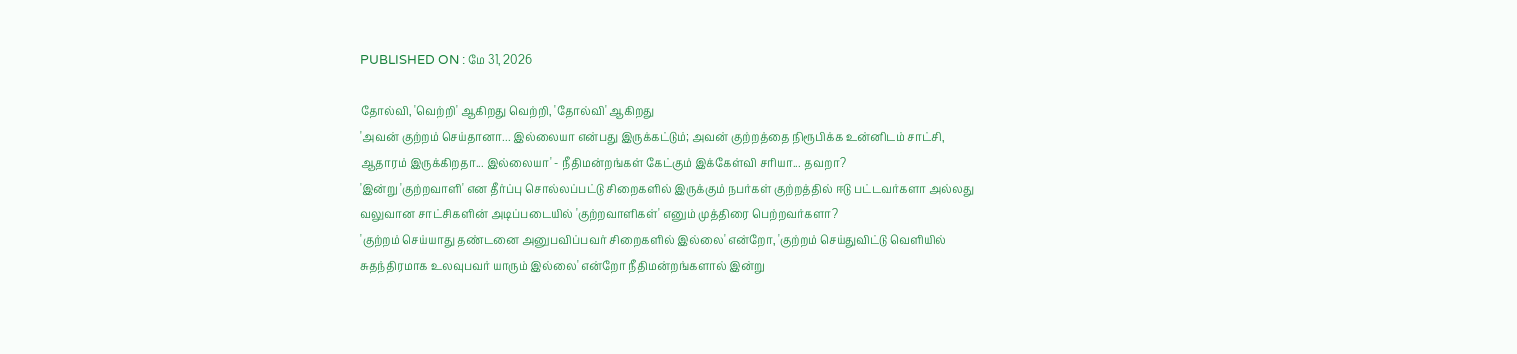PUBLISHED ON : மே 31, 2026

தோல்வி, 'வெற்றி' ஆகிறது வெற்றி, 'தோல்வி' ஆகிறது
'அவன் குற்றம் செய்தானா... இல்லையா என்பது இருக்கட்டும்; அவன் குற்றத்தை நிரூபிக்க உன்னிடம் சாட்சி, ஆதாரம் இருக்கிறதா... இல்லையா' - நீதிமன்றங்கள் கேட்கும் இக்கேள்வி சரியா... தவறா?
'இன்று 'குற்றவாளி' என தீர்ப்பு சொல்லப்பட்டு சிறைகளில் இருக்கும் நபர்கள் குற்றத்தில் ஈடு பட்டவர்களா அல்லது வலுவான சாட்சிகளின் அடிப்படையில் 'குற்றவாளிகள்' எனும் முத்திரை பெற்றவர்களா?
'குற்றம் செய்யாது தண்டனை அனுபவிப்பவர் சிறைகளில் இல்லை' என்றோ, 'குற்றம் செய்துவிட்டு வெளியில் சுதந்திரமாக உலவுபவர் யாரும் இல்லை' என்றோ நீதிமன்றங்களால் இன்று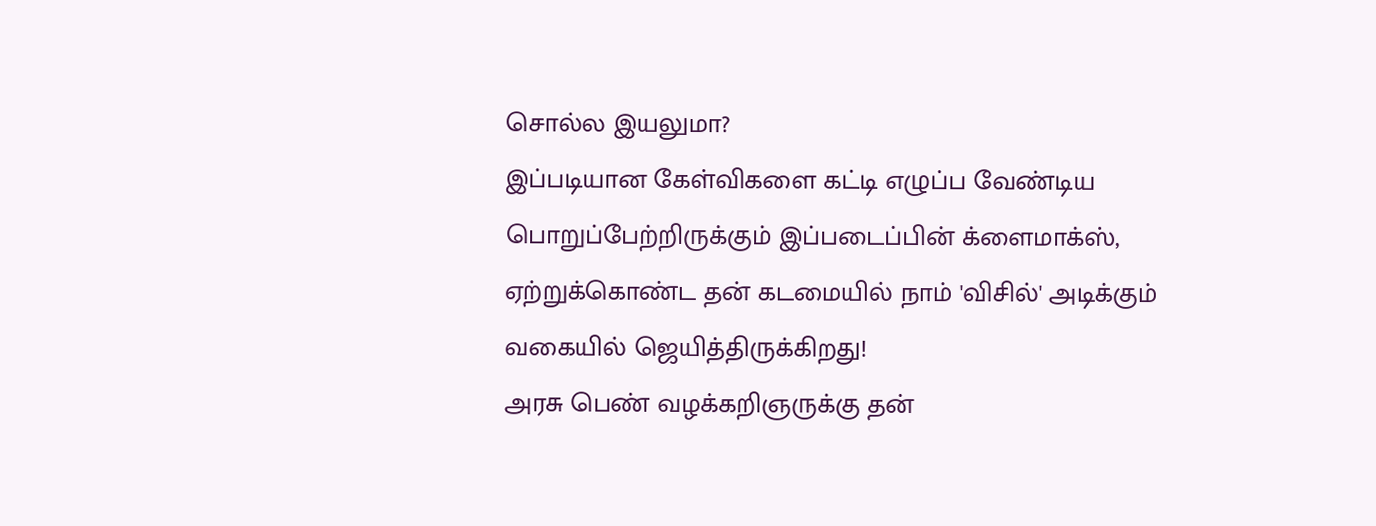சொல்ல இயலுமா?
இப்படியான கேள்விகளை கட்டி எழுப்ப வேண்டிய பொறுப்பேற்றிருக்கும் இப்படைப்பின் க்ளைமாக்ஸ், ஏற்றுக்கொண்ட தன் கடமையில் நாம் 'விசில்' அடிக்கும் வகையில் ஜெயித்திருக்கிறது!
அரசு பெண் வழக்கறிஞருக்கு தன்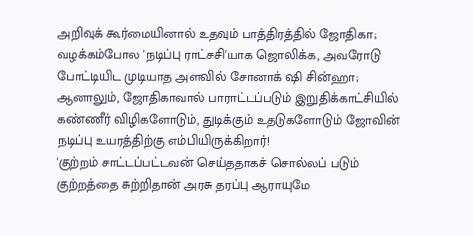அறிவுக் கூர்மையினால் உதவும் பாத்திரத்தில் ஜோதிகா; வழக்கம்போல 'நடிப்பு ராட்சசி'யாக ஜொலிக்க, அவரோடு போட்டியிட முடியாத அளவில் சோனாக் ஷி சின்ஹா; ஆனாலும், ஜோதிகாவால் பாராட்டப்படும் இறுதிக்காட்சியில் கண்ணீர் விழிகளோடும், துடிக்கும் உதடுகளோடும் ஜோவின் நடிப்பு உயரத்திற்கு எம்பியிருக்கிறார்!
'குற்றம் சாட்டப்பட்டவன் செய்ததாகச் சொல்லப் படும் குற்றத்தை சுற்றிதான் அரசு தரப்பு ஆராயுமே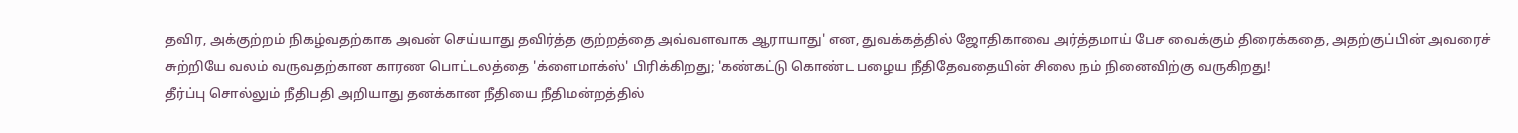தவிர, அக்குற்றம் நிகழ்வதற்காக அவன் செய்யாது தவிர்த்த குற்றத்தை அவ்வளவாக ஆராயாது' என, துவக்கத்தில் ஜோதிகாவை அர்த்தமாய் பேச வைக்கும் திரைக்கதை, அதற்குப்பின் அவரைச் சுற்றியே வலம் வருவதற்கான காரண பொட்டலத்தை 'க்ளைமாக்ஸ்' பிரிக்கிறது; 'கண்கட்டு கொண்ட பழைய நீதிதேவதையின் சிலை நம் நினைவிற்கு வருகிறது!
தீர்ப்பு சொல்லும் நீதிபதி அறியாது தனக்கான நீதியை நீதிமன்றத்தில்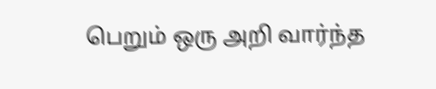பெறும் ஒரு அறி வார்ந்த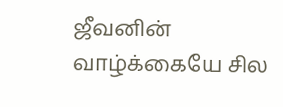ஜீவனின் வாழ்க்கையே சில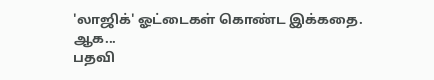'லாஜிக்' ஓட்டைகள் கொண்ட இக்கதை.
ஆக...
பதவி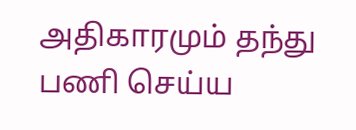அதிகாரமும் தந்து பணி செய்ய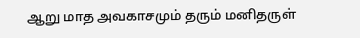ஆறு மாத அவகாசமும் தரும் மனிதருள்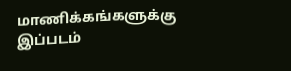மாணிக்கங்களுக்கு இப்படம்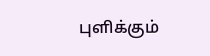புளிக்கும்